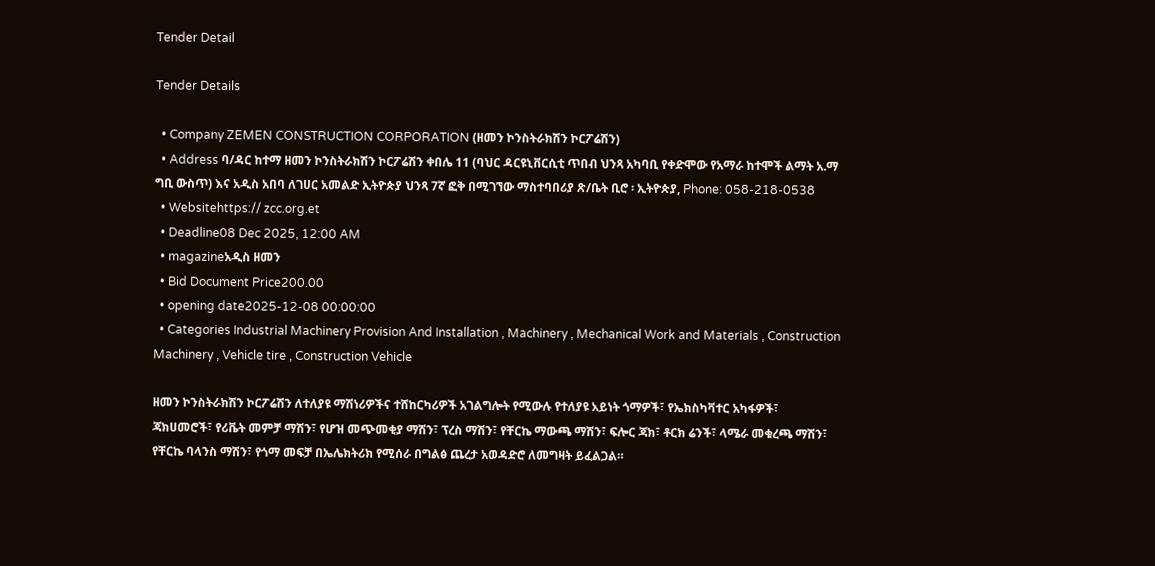Tender Detail

Tender Details

  • Company ZEMEN CONSTRUCTION CORPORATION (ዘመን ኮንስትራክሽን ኮርፖሬሽን)
  • Address ባ/ዳር ከተማ ዘመን ኮንስትራክሽን ኮርፖሬሽን ቀበሌ 11 (ባህር ዳርዩኒቨርሲቲ ጥበብ ህንጻ አካባቢ የቀድሞው የአማራ ከተሞች ልማት አ.ማ ግቢ ውስጥ) እና አዲስ አበባ ለገሀር አመልድ ኢትዮጵያ ህንጻ 7ኛ ፎቅ በሚገኘው ማስተባበሪያ ጽ/ቤት ቢሮ ፡ ኢትዮጵያ, Phone: 058-218-0538
  • Websitehttps:// zcc.org.et
  • Deadline08 Dec 2025, 12:00 AM
  • magazineአዲስ ዘመን
  • Bid Document Price200.00
  • opening date2025-12-08 00:00:00
  • Categories Industrial Machinery Provision And Installation , Machinery , Mechanical Work and Materials , Construction Machinery , Vehicle tire , Construction Vehicle

ዘመን ኮንስትራክሽን ኮርፖሬሽን ለተለያዩ ማሽነሪዎችና ተሸከርካሪዎች አገልግሎት የሚውሉ የተለያዩ አይነት ጎማዎች፣ የኤክስካቫተር አካፋዎች፣ ጃክሀመሮች፣ የሪቬት መምቻ ማሽን፣ የሆዝ መጭመቂያ ማሽን፣ ፕረስ ማሽን፣ የቸርኬ ማውጫ ማሽን፣ ፍሎር ጃክ፣ ቶርክ ሬንች፣ ላሜራ መቁረጫ ማሽን፣ የቸርኬ ባላንስ ማሽን፣ የጎማ መፍቻ በኤሌክትሪክ የሚሰራ በግልፅ ጨረታ አወዳድሮ ለመግዛት ይፈልጋል።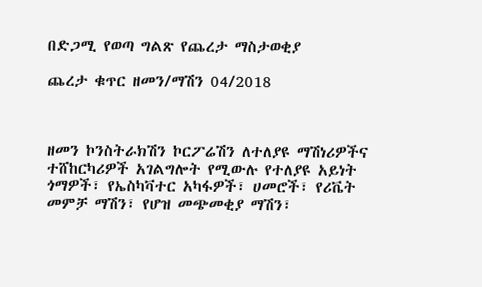በድጋሚ የወጣ ግልጽ የጨረታ ማስታወቂያ

ጨረታ ቁጥር ዘመን/ማሽን 04/2018



ዘመን ኮንስትራክሽን ኮርፖሬሽን ለተለያዩ ማሽነሪዎችና ተሸከርካሪዎች አገልግሎት የሚውሉ የተለያዩ አይነት ጎማዎች፣ የኤስካቫተር አካፋዎች፣ ሀመሮች፣ የሪቬት መምቻ ማሽን፣ የሆዝ መጭመቂያ ማሽን፣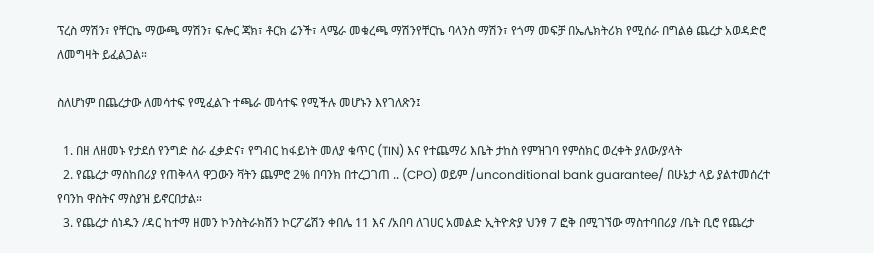ፕረስ ማሽን፣ የቸርኬ ማውጫ ማሽን፣ ፍሎር ጃክ፣ ቶርክ ሬንች፣ ላሜራ መቁረጫ ማሽንየቸርኬ ባላንስ ማሽን፣ የጎማ መፍቻ በኤሌክትሪክ የሚሰራ በግልፅ ጨረታ አወዳድሮ ለመግዛት ይፈልጋል።

ስለሆነም በጨረታው ለመሳተፍ የሚፈልጉ ተጫራ መሳተፍ የሚችሉ መሆኑን እየገለጽን፤

  1. በዘ ለዘመኑ የታደሰ የንግድ ስራ ፈቃድና፣ የግብር ከፋይነት መለያ ቁጥር (TIN) እና የተጨማሪ እቤት ታከስ የምዝገባ የምስክር ወረቀት ያለው/ያላት
  2. የጨረታ ማስከበሪያ የጠቅላላ ዋጋውን ቫትን ጨምሮ 2% በባንክ በተረጋገጠ .. (CPO) ወይም /unconditional bank guarantee/ በሁኔታ ላይ ያልተመሰረተ የባንከ ዋስትና ማስያዝ ይኖርበታል።
  3. የጨረታ ሰነዱን /ዳር ከተማ ዘመን ኮንስትራክሽን ኮርፖሬሽን ቀበሌ 11 እና /አበባ ለገሀር አመልድ ኢትዮጵያ ህንፃ 7 ፎቅ በሚገኘው ማስተባበሪያ /ቤት ቢሮ የጨረታ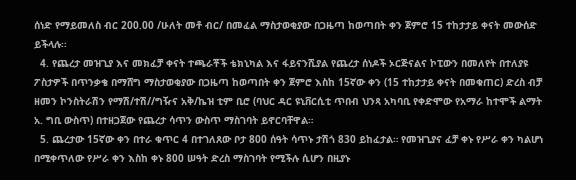ሰነድ የማይመለስ ብር 200.00 /ሁለት መቶ ብር/ በመፈል ማስታወቂያው በጋዜጣ ከወጣበት ቀን ጀምሮ 15 ተከታታይ ቀናት መውሰድ ይችላሉ፡፡
  4. የጨረታ መዝጊያ እና መክፈቻ ቀናት ተጫራቾች ቴክኒካል እና ፋይናንሺያል የጨረታ ሰነዶች ኦርጅናልና ኮፒውን በመለየት በተለያዩ ፖስታዎች በጥንቃቄ በማሸግ ማስታወቂያው በጋዜጣ ከወጣበት ቀን ጀምሮ እስከ 15ኛው ቀን (15 ተከታታይ ቀናት በመቁጠር) ድረስ ብቻ ዘመን ኮንስትራሽን የማሽ/ተሽ//ግዥና አቅ/ኬዝ ቲም ቢሮ (ባህር ዳር ዩኒቨርሲቲ ጥበብ ህንጻ አካባቢ የቀድሞው የአማራ ከተሞች ልማት አ. ግቢ ውስጥ) በተዘጋጀው የጨረታ ሳጥን ውስጥ ማስገባት ይኖርባቸዋል።
  5. ጨረታው 15ኛው ቀን በተራ ቁጥር 4 በተገለጸው ቦታ 800 ሰዓት ሳጥኑ ታሽጎ 830 ይከፈታል። የመዝጊያና ፈቻ ቀኑ የሥራ ቀን ካልሆነ በሚቀጥለው የሥራ ቀን እስከ ቀኑ 800 ሠዓት ድረስ ማስገባት የሚችሉ ሲሆን በዚያኑ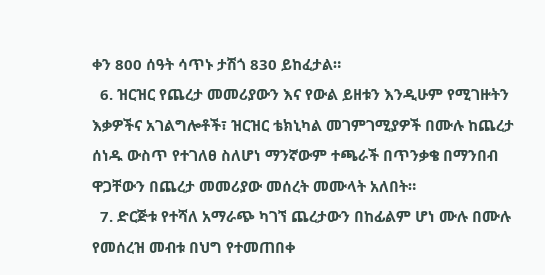ቀን 800 ሰዓት ሳጥኑ ታሽጎ 830 ይከፈታል።
  6. ዝርዝር የጨረታ መመሪያውን እና የውል ይዘቱን እንዲሁም የሚገዙትን እቃዎችና አገልግሎቶች፣ ዝርዝር ቴክኒካል መገምገሚያዎች በሙሉ ከጨረታ ሰነዱ ውስጥ የተገለፀ ስለሆነ ማንኛውም ተጫራች በጥንቃቄ በማንበብ ዋጋቸውን በጨረታ መመሪያው መሰረት መሙላት አለበት።
  7. ድርጅቱ የተሻለ አማራጭ ካገኘ ጨረታውን በከፊልም ሆነ ሙሉ በሙሉ የመሰረዝ መብቱ በህግ የተመጠበቀ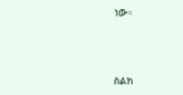ነው።



ስልክ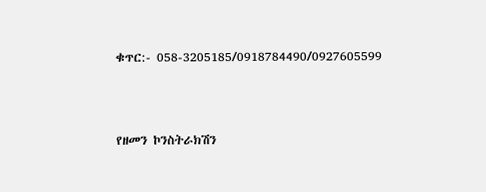ቁጥር:- 058-3205185/0918784490/0927605599



የዘመን ኮንስትራክሽን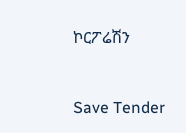ኮርፖሬሽን



Save Tender